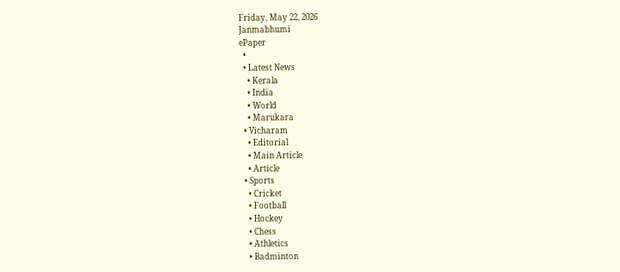Friday, May 22, 2026
Janmabhumi
ePaper
  •
  • Latest News
    • Kerala
    • India
    • World
    • Marukara
  • Vicharam
    • Editorial
    • Main Article
    • Article
  • Sports
    • Cricket
    • Football
    • Hockey
    • Chess
    • Athletics
    • Badminton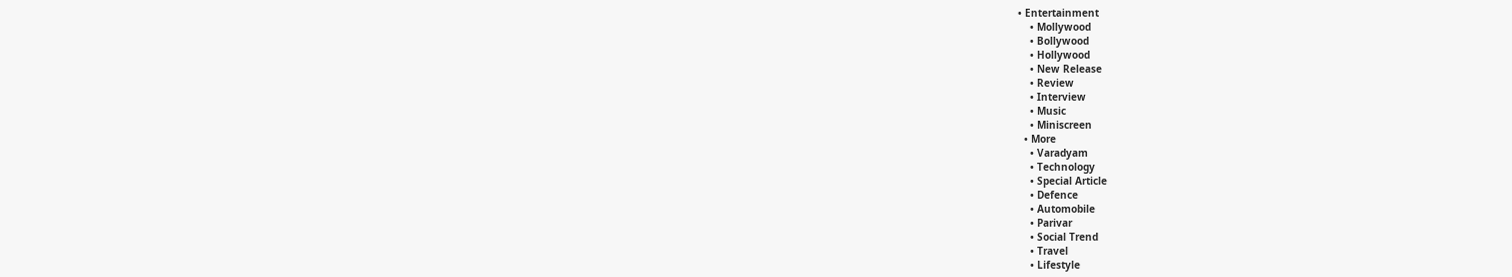• Entertainment
    • Mollywood
    • Bollywood
    • Hollywood
    • New Release
    • Review
    • Interview
    • Music
    • Miniscreen
  • More
    • Varadyam
    • Technology
    • Special Article
    • Defence
    • Automobile
    • Parivar
    • Social Trend
    • Travel
    • Lifestyle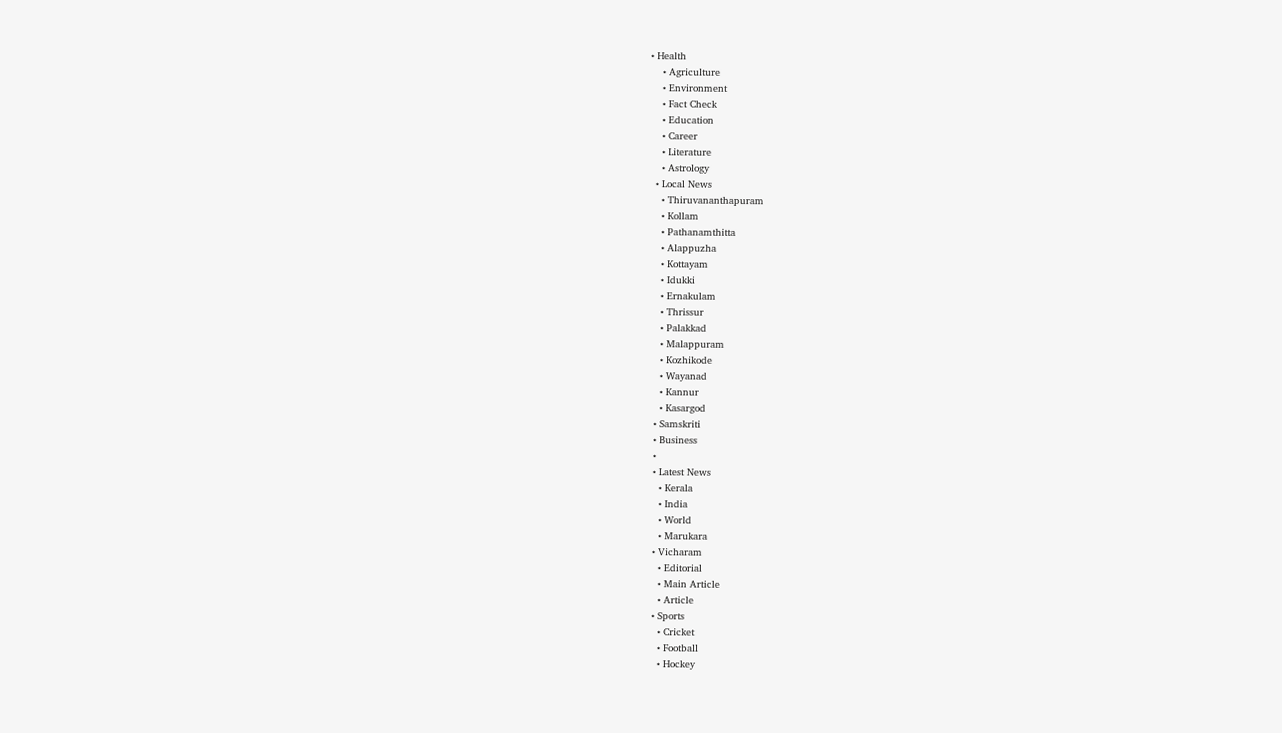• Health
    • Agriculture
    • Environment
    • Fact Check
    • Education
    • Career
    • Literature
    • Astrology
  • Local News
    • Thiruvananthapuram
    • Kollam
    • Pathanamthitta
    • Alappuzha
    • Kottayam
    • Idukki
    • Ernakulam
    • Thrissur
    • Palakkad
    • Malappuram
    • Kozhikode
    • Wayanad
    • Kannur
    • Kasargod
  • Samskriti
  • Business
  •
  • Latest News
    • Kerala
    • India
    • World
    • Marukara
  • Vicharam
    • Editorial
    • Main Article
    • Article
  • Sports
    • Cricket
    • Football
    • Hockey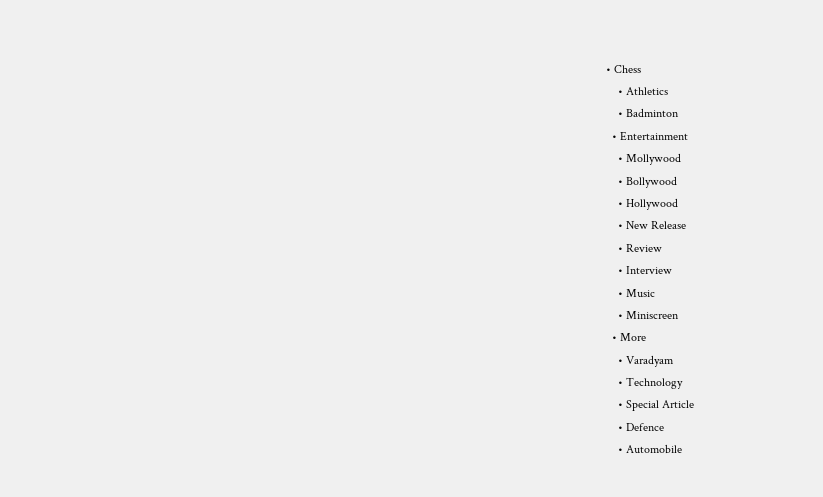• Chess
    • Athletics
    • Badminton
  • Entertainment
    • Mollywood
    • Bollywood
    • Hollywood
    • New Release
    • Review
    • Interview
    • Music
    • Miniscreen
  • More
    • Varadyam
    • Technology
    • Special Article
    • Defence
    • Automobile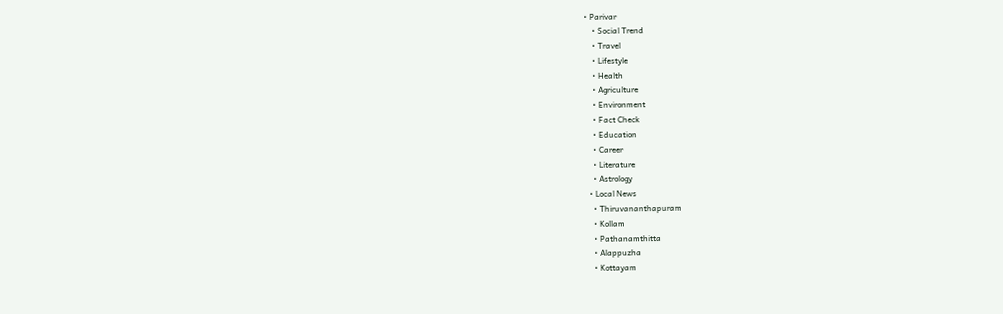• Parivar
    • Social Trend
    • Travel
    • Lifestyle
    • Health
    • Agriculture
    • Environment
    • Fact Check
    • Education
    • Career
    • Literature
    • Astrology
  • Local News
    • Thiruvananthapuram
    • Kollam
    • Pathanamthitta
    • Alappuzha
    • Kottayam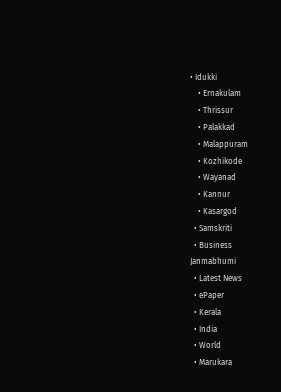• Idukki
    • Ernakulam
    • Thrissur
    • Palakkad
    • Malappuram
    • Kozhikode
    • Wayanad
    • Kannur
    • Kasargod
  • Samskriti
  • Business
Janmabhumi
  • Latest News
  • ePaper
  • Kerala
  • India
  • World
  • Marukara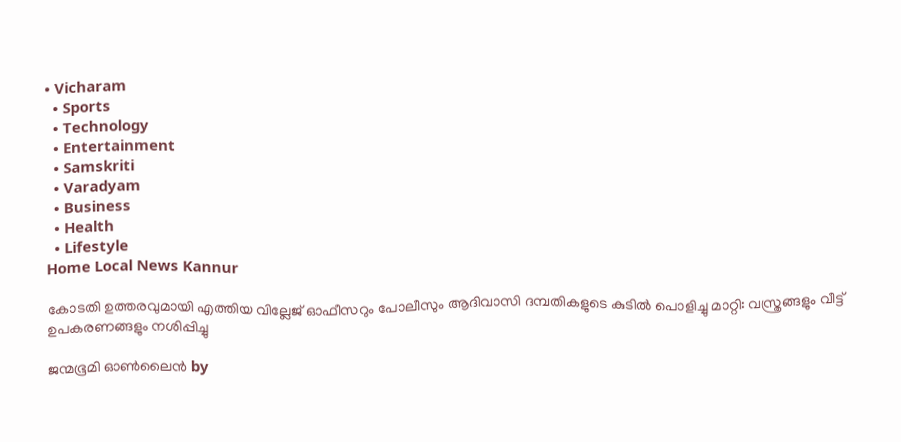• Vicharam
  • Sports
  • Technology
  • Entertainment
  • Samskriti
  • Varadyam
  • Business
  • Health
  • Lifestyle
Home Local News Kannur

കോടതി ഉത്തരവുമായി എത്തിയ വില്ലേജ് ഓഫീസറും പോലീസും ആദിവാസി ദമ്പതികളുടെ കുടില്‍ പൊളിച്ചു മാറ്റി: വസ്ത്രങ്ങളും വീട്ട് ഉപകരണങ്ങളും നശിപ്പിച്ചു

ജന്മഭൂമി ഓണ്‍ലൈന്‍ by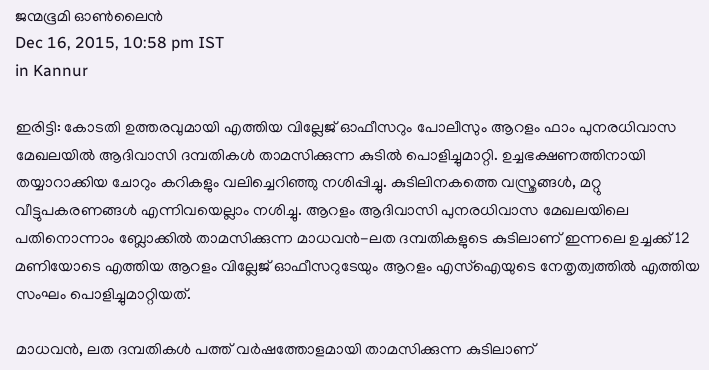ജന്മഭൂമി ഓണ്‍ലൈന്‍
Dec 16, 2015, 10:58 pm IST
in Kannur

ഇരിട്ടി: കോടതി ഉത്തരവുമായി എത്തിയ വില്ലേജ് ഓഫീസറും പോലീസും ആറളം ഫാം പുനരധിവാസ മേഖലയില്‍ ആദിവാസി ദമ്പതികള്‍ താമസിക്കുന്ന കുടില്‍ പൊളിച്ചുമാറ്റി. ഉച്ചഭക്ഷണത്തിനായി തയ്യാറാക്കിയ ചോറും കറികളും വലിച്ചെറിഞ്ഞു നശിപ്പിച്ചു. കുടിലിനകത്തെ വസ്ത്രങ്ങള്‍, മറ്റു വീട്ടുപകരണങ്ങള്‍ എന്നിവയെല്ലാം നശിച്ചു. ആറളം ആദിവാസി പുനരധിവാസ മേഖലയിലെ പതിനൊന്നാം ബ്ലോക്കില്‍ താമസിക്കുന്ന മാധവന്‍-ലത ദമ്പതികളുടെ കുടിലാണ് ഇന്നലെ ഉച്ചക്ക് 12 മണിയോടെ എത്തിയ ആറളം വില്ലേജ് ഓഫീസറുടേയും ആറളം എസ്‌ഐയുടെ നേതൃത്വത്തില്‍ എത്തിയ സംഘം പൊളിച്ചുമാറ്റിയത്.

മാധവന്‍, ലത ദമ്പതികള്‍ പത്ത് വര്‍ഷത്തോളമായി താമസിക്കുന്ന കുടിലാണ്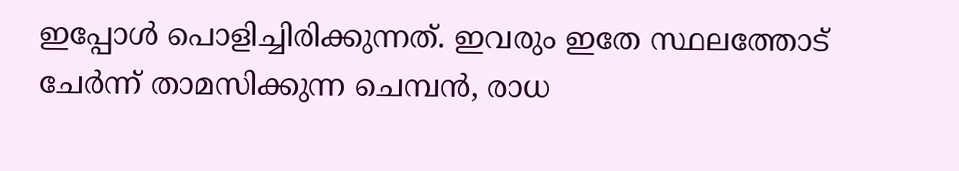ഇപ്പോള്‍ പൊളിച്ചിരിക്കുന്നത്. ഇവരും ഇതേ സ്ഥലത്തോട് ചേര്‍ന്ന് താമസിക്കുന്ന ചെമ്പന്‍, രാധ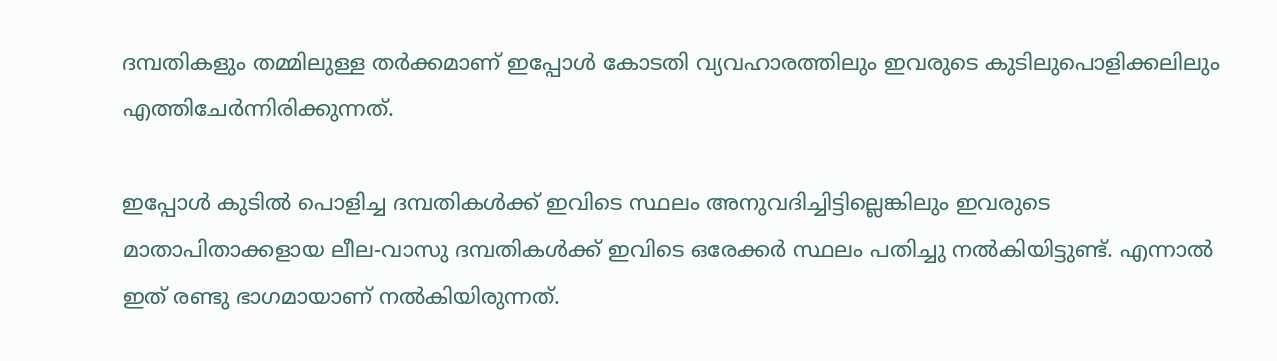ദമ്പതികളും തമ്മിലുള്ള തര്‍ക്കമാണ് ഇപ്പോള്‍ കോടതി വ്യവഹാരത്തിലും ഇവരുടെ കുടിലുപൊളിക്കലിലും എത്തിചേര്‍ന്നിരിക്കുന്നത്.

ഇപ്പോള്‍ കുടില്‍ പൊളിച്ച ദമ്പതികള്‍ക്ക് ഇവിടെ സ്ഥലം അനുവദിച്ചിട്ടില്ലെങ്കിലും ഇവരുടെ മാതാപിതാക്കളായ ലീല-വാസു ദമ്പതികള്‍ക്ക് ഇവിടെ ഒരേക്കര്‍ സ്ഥലം പതിച്ചു നല്‍കിയിട്ടുണ്ട്. എന്നാല്‍ ഇത് രണ്ടു ഭാഗമായാണ് നല്‍കിയിരുന്നത്.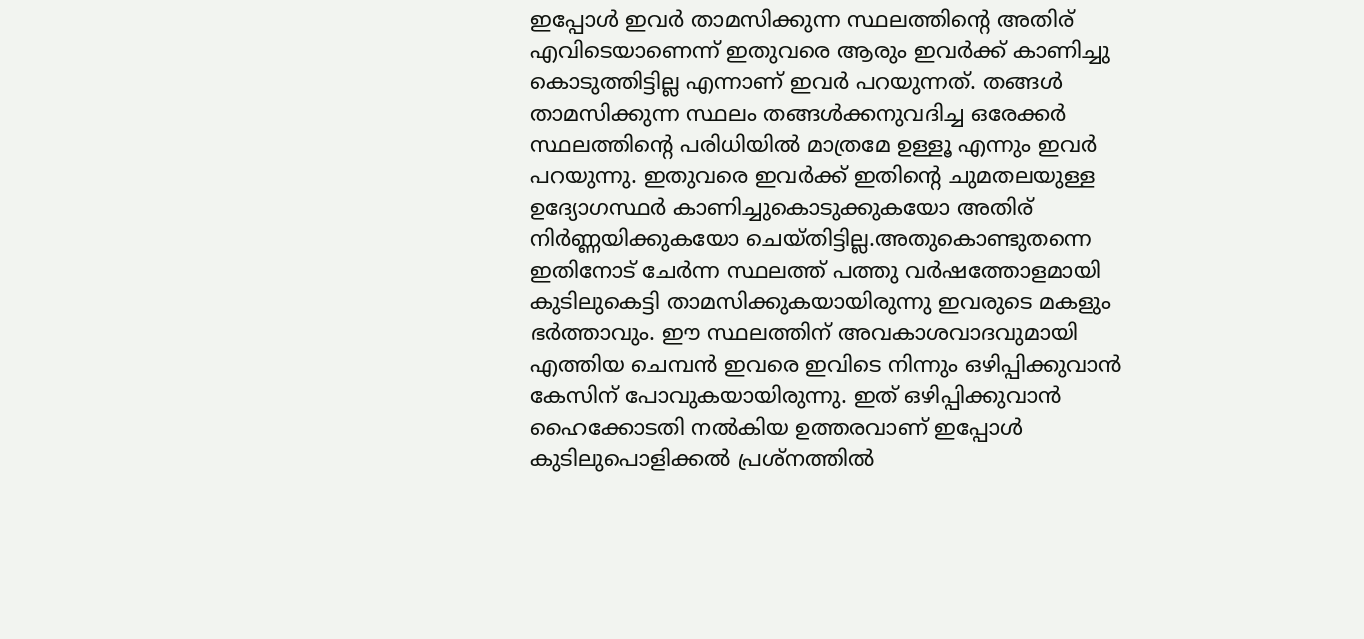ഇപ്പോള്‍ ഇവര്‍ താമസിക്കുന്ന സ്ഥലത്തിന്റെ അതിര് എവിടെയാണെന്ന് ഇതുവരെ ആരും ഇവര്‍ക്ക് കാണിച്ചു കൊടുത്തിട്ടില്ല എന്നാണ് ഇവര്‍ പറയുന്നത്. തങ്ങള്‍ താമസിക്കുന്ന സ്ഥലം തങ്ങള്‍ക്കനുവദിച്ച ഒരേക്കര്‍ സ്ഥലത്തിന്റെ പരിധിയില്‍ മാത്രമേ ഉള്ളൂ എന്നും ഇവര്‍ പറയുന്നു. ഇതുവരെ ഇവര്‍ക്ക് ഇതിന്റെ ചുമതലയുള്ള ഉദ്യോഗസ്ഥര്‍ കാണിച്ചുകൊടുക്കുകയോ അതിര് നിര്‍ണ്ണയിക്കുകയോ ചെയ്തിട്ടില്ല.അതുകൊണ്ടുതന്നെ ഇതിനോട് ചേര്‍ന്ന സ്ഥലത്ത് പത്തു വര്‍ഷത്തോളമായി കുടിലുകെട്ടി താമസിക്കുകയായിരുന്നു ഇവരുടെ മകളും ഭര്‍ത്താവും. ഈ സ്ഥലത്തിന് അവകാശവാദവുമായി എത്തിയ ചെമ്പന്‍ ഇവരെ ഇവിടെ നിന്നും ഒഴിപ്പിക്കുവാന്‍ കേസിന് പോവുകയായിരുന്നു. ഇത് ഒഴിപ്പിക്കുവാന്‍ ഹൈക്കോടതി നല്‍കിയ ഉത്തരവാണ് ഇപ്പോള്‍ കുടിലുപൊളിക്കല്‍ പ്രശ്‌നത്തില്‍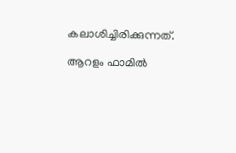കലാശിച്ചിരിക്കുന്നത്.

ആറളം ഫാമില്‍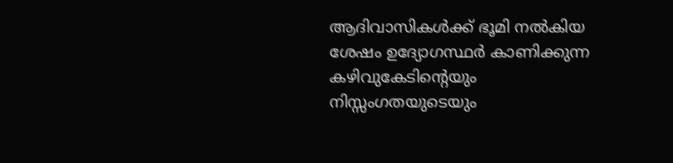ആദിവാസികള്‍ക്ക് ഭൂമി നല്‍കിയ ശേഷം ഉദ്യോഗസ്ഥര്‍ കാണിക്കുന്ന കഴിവുകേടിന്റെയും നിസ്സംഗതയുടെയും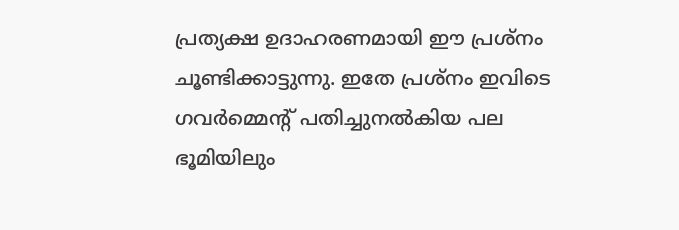പ്രത്യക്ഷ ഉദാഹരണമായി ഈ പ്രശ്‌നം ചൂണ്ടിക്കാട്ടുന്നു. ഇതേ പ്രശ്‌നം ഇവിടെ ഗവര്‍മ്മെന്റ് പതിച്ചുനല്‍കിയ പല ഭൂമിയിലും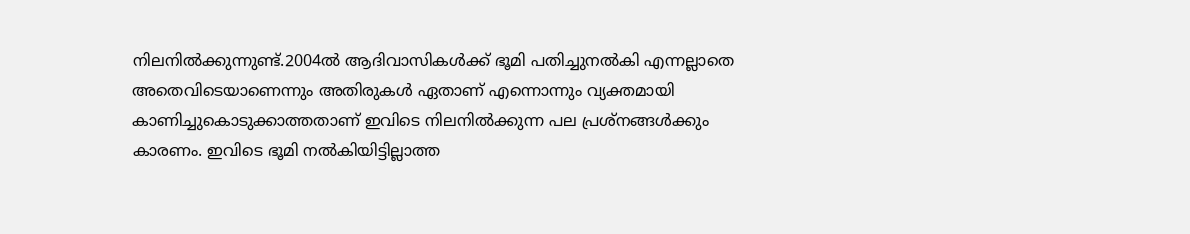നിലനില്‍ക്കുന്നുണ്ട്.2004ല്‍ ആദിവാസികള്‍ക്ക് ഭൂമി പതിച്ചുനല്‍കി എന്നല്ലാതെ അതെവിടെയാണെന്നും അതിരുകള്‍ ഏതാണ് എന്നൊന്നും വ്യക്തമായി കാണിച്ചുകൊടുക്കാത്തതാണ് ഇവിടെ നിലനില്‍ക്കുന്ന പല പ്രശ്‌നങ്ങള്‍ക്കും കാരണം. ഇവിടെ ഭൂമി നല്‍കിയിട്ടില്ലാത്ത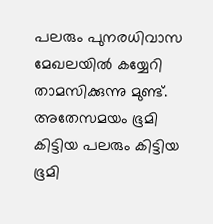പലരും പുനരധിവാസ മേഖലയില്‍ കയ്യേറി താമസിക്കുന്നു മുണ്ട്. അതേസമയം ഭൂമി കിട്ടിയ പലരും കിട്ടിയ ഭൂമി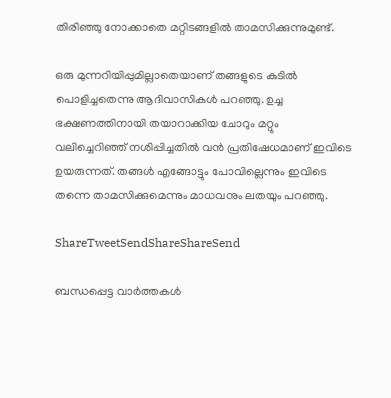തിരിഞ്ഞു നോക്കാതെ മറ്റിടങ്ങളില്‍ താമസിക്കുന്നുമുണ്ട്.

ഒരു മുന്നറിയിപ്പുമില്ലാതെയാണ് തങ്ങളുടെ കുടില്‍ പൊളിച്ചതെന്നു ആദിവാസികള്‍ പറഞ്ഞു. ഉച്ച ഭക്ഷണത്തിനായി തയാറാക്കിയ ചോറും മറ്റും വലിച്ചെറിഞ്ഞ് നശിപ്പിച്ചതില്‍ വന്‍ പ്രതിഷേധമാണ് ഇവിടെ ഉയരുന്നത്. തങ്ങള്‍ എങ്ങോട്ടും പോവില്ലെന്നും ഇവിടെ തന്നെ താമസിക്കുമെന്നും മാധവനും ലതയും പറഞ്ഞു.

ShareTweetSendShareShareSend

ബന്ധപ്പെട്ട വാര്‍ത്തകള്‍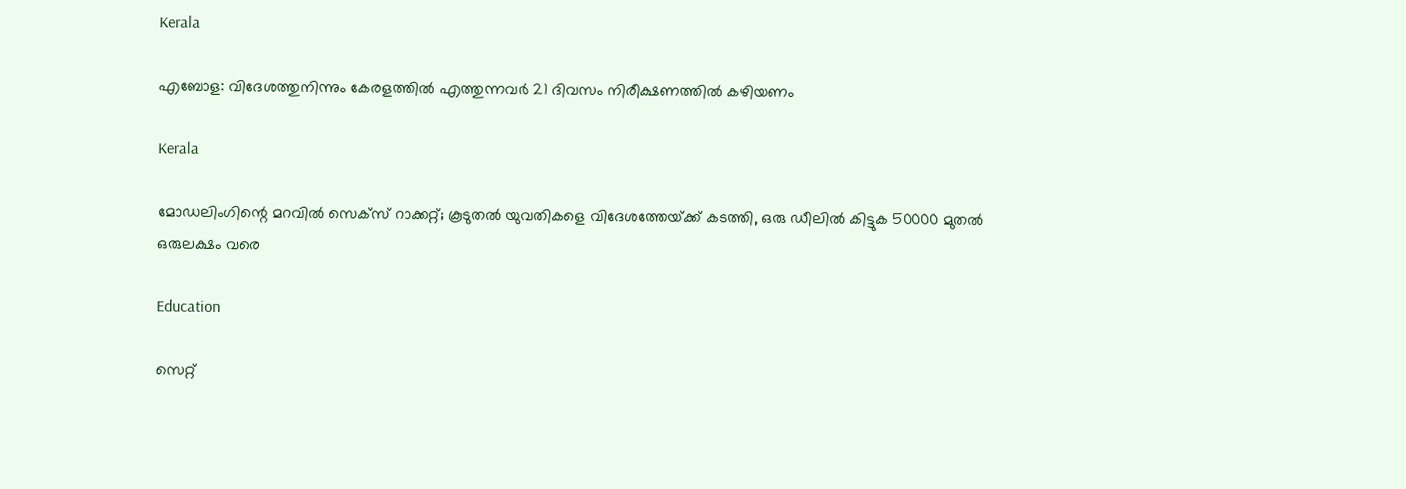Kerala

എബോള: വിദേശത്തുനിന്നും കേരളത്തിൽ എത്തുന്നവർ 21 ദിവസം നിരീക്ഷണത്തിൽ കഴിയണം

Kerala

മോഡലിംഗിന്റെ മറവിൽ സെക്സ് റാക്കറ്റ്; കൂടുതൽ യുവതികളെ വിദേശത്തേയ്‌ക്ക് കടത്തി, ഒരു ഡീലിൽ കിട്ടുക 50000 മുതൽ ഒരുലക്ഷം വരെ

Education

സെറ്റ്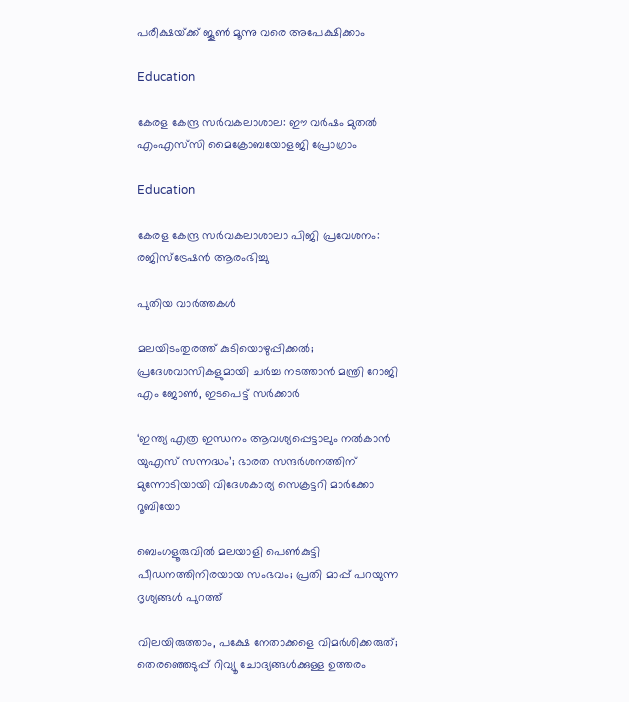പരീക്ഷയ്‌ക്ക് ജൂണ്‍ മൂന്നു വരെ അപേക്ഷിക്കാം

Education

കേരള കേന്ദ്ര സര്‍വകലാശാല: ഈ വര്‍ഷം മുതല്‍ എംഎസ്‌സി മൈക്രോബയോളജി പ്രോഗ്രാം

Education

കേരള കേന്ദ്ര സര്‍വകലാശാലാ പിജി പ്രവേശനം: രജിസ്‌ട്രേഷന്‍ ആരംഭിച്ചു

പുതിയ വാര്‍ത്തകള്‍

മലയിടംതുരത്ത് കുടിയൊഴുപ്പിക്കൽ; പ്രദേശവാസികളുമായി ചർച്ച നടത്താൻ മന്ത്രി റോജി എം ജോൺ, ഇടപെട്ട് സർക്കാർ

‘ഇന്ത്യ എത്ര ഇന്ധനം ആവശ്യപ്പെട്ടാലും നൽകാൻ യുഎസ് സന്നദ്ധം’; ഭാരത സന്ദർശനത്തിന് മുന്നോടിയായി വിദേശകാര്യ സെക്രട്ടറി മാർക്കോ റൂബിയോ

ബെംഗളൂരുവില്‍ മലയാളി പെണ്‍കുട്ടി പീഡനത്തിനിരയായ സംഭവം; പ്രതി മാപ്പ് പറയുന്ന ദൃശ്യങ്ങൾ പുറത്ത്

വിലയിരുത്താം, പക്ഷേ നേതാക്കളെ വിമർശിക്കരുത്; തെരഞ്ഞെടുപ്പ് റിവ്യൂ ചോദ്യങ്ങൾക്കുള്ള ഉത്തരം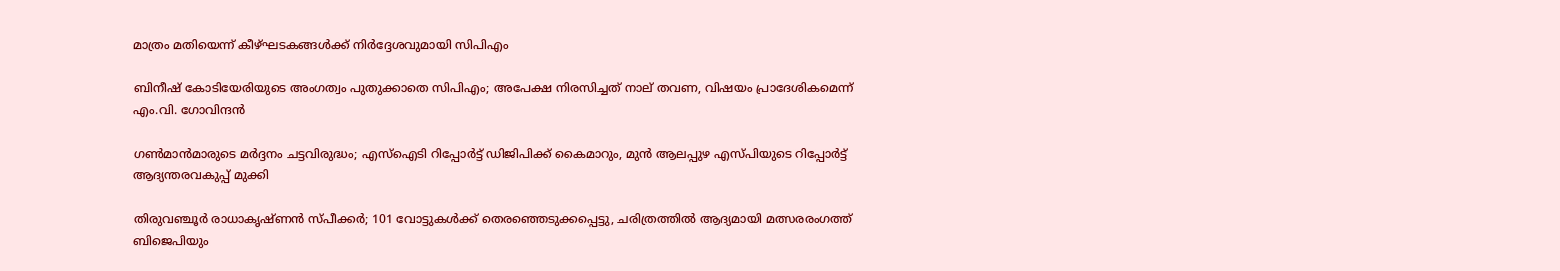മാത്രം മതിയെന്ന് കീഴ്ഘടകങ്ങൾക്ക് നിർദ്ദേശവുമായി സിപിഎം

ബിനീഷ് കോടിയേരിയുടെ അംഗത്വം പുതുക്കാതെ സിപിഎം; അപേക്ഷ നിരസിച്ചത് നാല് തവണ, വിഷയം പ്രാദേശികമെന്ന് എം.വി. ഗോവിന്ദൻ

ഗൺമാൻമാരുടെ മർദ്ദനം ചട്ടവിരുദ്ധം; എസ്ഐടി റിപ്പോർട്ട് ഡിജിപിക്ക് കൈമാറും, മുൻ ആലപ്പുഴ എസ്പിയുടെ റിപ്പോർട്ട് ആദ്യന്തരവകുപ്പ് മുക്കി

തിരുവഞ്ചൂർ രാധാകൃഷ്ണൻ സ്പീക്കർ; 101 വോട്ടുകൾക്ക് തെരഞ്ഞെടുക്കപ്പെട്ടു, ചരിത്രത്തിൽ ആദ്യമായി മത്സരരംഗത്ത് ബിജെപിയും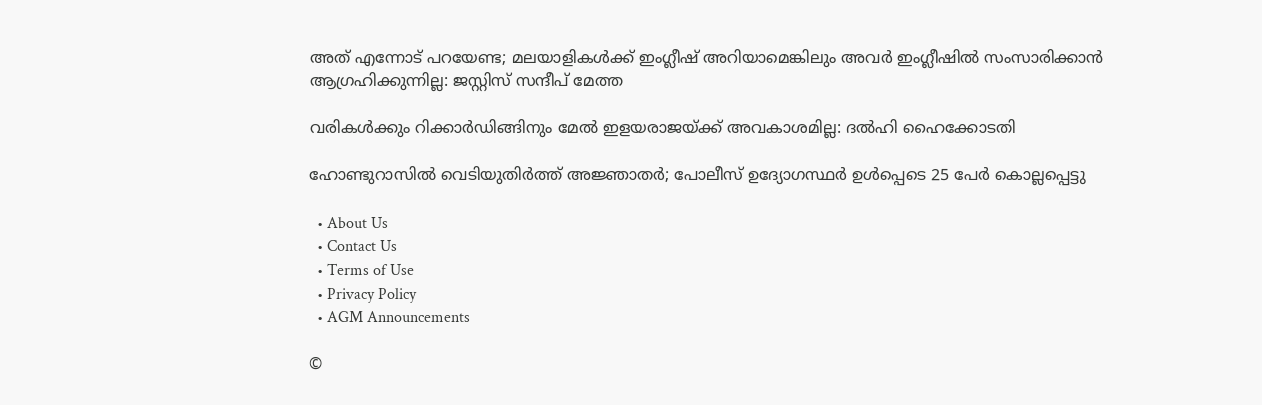അത് എന്നോട് പറയേണ്ട; മലയാളികള്‍ക്ക് ഇംഗ്ലീഷ് അറിയാമെങ്കിലും അവര്‍ ഇംഗ്ലീഷില്‍ സംസാരിക്കാന്‍ ആഗ്രഹിക്കുന്നില്ല: ജസ്റ്റിസ് സന്ദീപ് മേത്ത

വരികള്‍ക്കും റിക്കാര്‍ഡിങ്ങിനും മേല്‍ ഇളയരാജയ്‌ക്ക് അവകാശമില്ല: ദല്‍ഹി ഹൈക്കോടതി

ഹോണ്ടുറാസിൽ വെടിയുതിർത്ത് അജ്ഞാതർ; പോലീസ് ഉദ്യോഗസ്ഥർ ഉൾപ്പെടെ 25 പേർ കൊല്ലപ്പെട്ടു

  • About Us
  • Contact Us
  • Terms of Use
  • Privacy Policy
  • AGM Announcements

©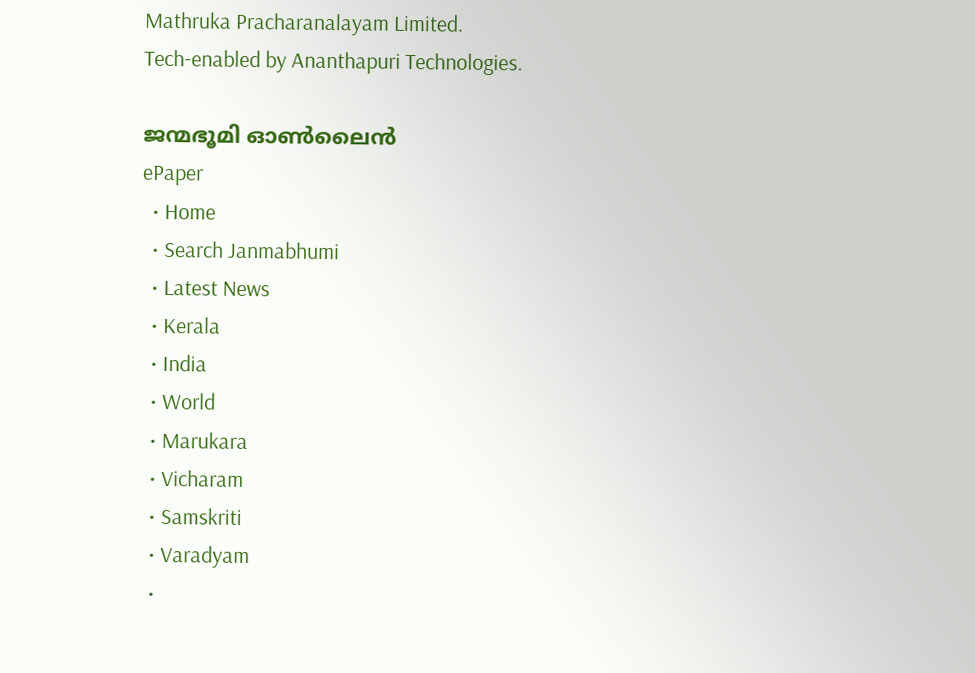Mathruka Pracharanalayam Limited.
Tech-enabled by Ananthapuri Technologies.

ജന്മഭൂമി ഓണ്‍ലൈന്‍
ePaper
  • Home
  • Search Janmabhumi
  • Latest News
  • Kerala
  • India
  • World
  • Marukara
  • Vicharam
  • Samskriti
  • Varadyam
  •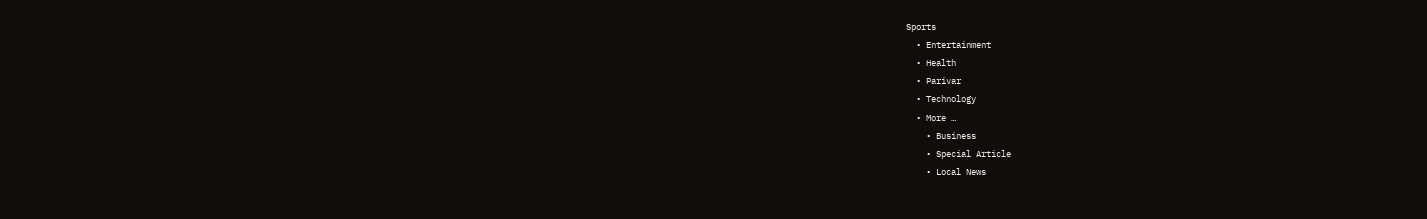Sports
  • Entertainment
  • Health
  • Parivar
  • Technology
  • More …
    • Business
    • Special Article
    • Local News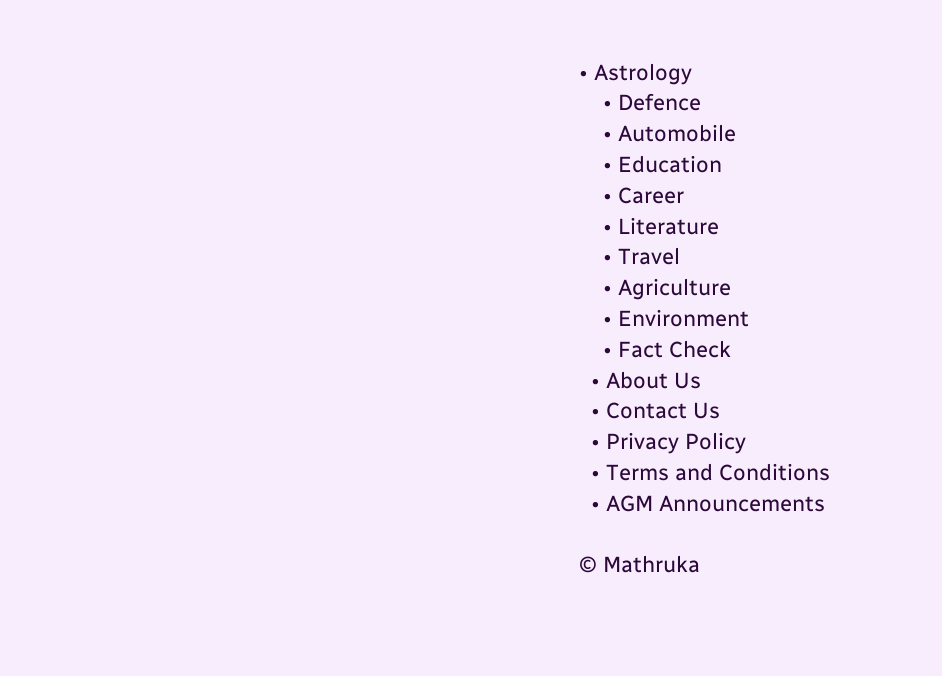• Astrology
    • Defence
    • Automobile
    • Education
    • Career
    • Literature
    • Travel
    • Agriculture
    • Environment
    • Fact Check
  • About Us
  • Contact Us
  • Privacy Policy
  • Terms and Conditions
  • AGM Announcements

© Mathruka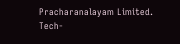Pracharanalayam Limited.
Tech-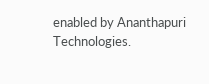enabled by Ananthapuri Technologies.